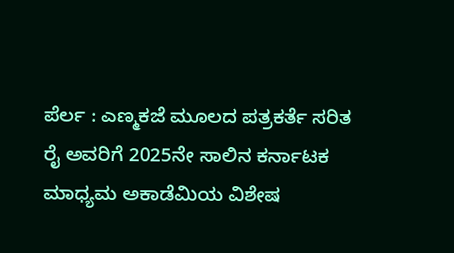ಪೆರ್ಲ : ಎಣ್ಮಕಜೆ ಮೂಲದ ಪತ್ರಕರ್ತೆ ಸರಿತ ರೈ ಅವರಿಗೆ 2025ನೇ ಸಾಲಿನ ಕರ್ನಾಟಕ ಮಾಧ್ಯಮ ಅಕಾಡೆಮಿಯ ವಿಶೇಷ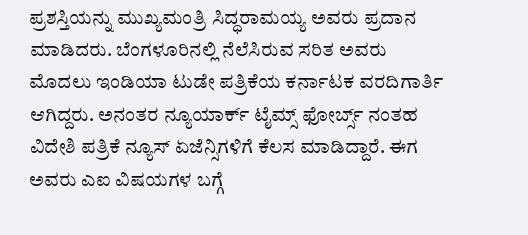ಪ್ರಶಸ್ತಿಯನ್ನು ಮುಖ್ಯಮಂತ್ರಿ ಸಿದ್ಧರಾಮಯ್ಯ ಅವರು ಪ್ರದಾನ ಮಾಡಿದರು. ಬೆಂಗಳೂರಿನಲ್ಲಿ ನೆಲೆಸಿರುವ ಸರಿತ ಅವರು ಮೊದಲು ಇಂಡಿಯಾ ಟುಡೇ ಪತ್ರಿಕೆಯ ಕರ್ನಾಟಕ ವರದಿಗಾರ್ತಿ ಆಗಿದ್ದರು. ಅನಂತರ ನ್ಯೂಯಾರ್ಕ್ ಟೈಮ್ಸ್ ಫೋರ್ಬ್ಸ್ ನಂತಹ ವಿದೇಶಿ ಪತ್ರಿಕೆ ನ್ಯೂಸ್ ಏಜೆನ್ಸಿಗಳಿಗೆ ಕೆಲಸ ಮಾಡಿದ್ದಾರೆ. ಈಗ ಅವರು ಎಐ ವಿಷಯಗಳ ಬಗ್ಗೆ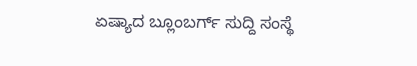ಏಷ್ಯಾದ ಬ್ಲೂಂಬರ್ಗ್ ಸುದ್ದಿ ಸಂಸ್ಥೆ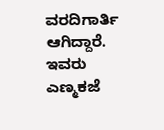ವರದಿಗಾರ್ತಿ ಆಗಿದ್ದಾರೆ. ಇವರು ಎಣ್ಮಕಜೆ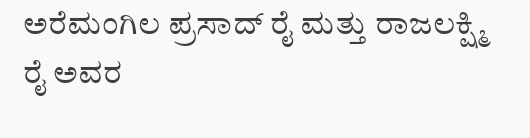ಅರೆಮಂಗಿಲ ಪ್ರಸಾದ್ ರೈ ಮತ್ತು ರಾಜಲಕ್ಷ್ಮಿ ರೈ ಅವರ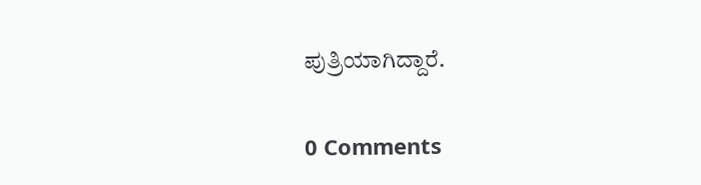ಪುತ್ರಿಯಾಗಿದ್ದಾರೆ.

0 Comments